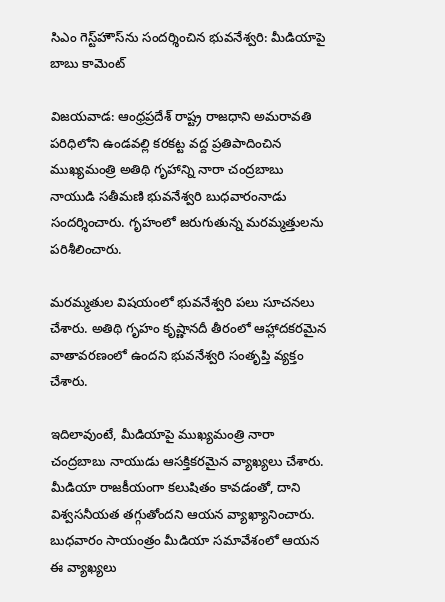సిఎం గెస్ట్‌హౌస్‌ను సందర్శించిన భువనేశ్వరి: మీడియాపై బాబు కామెంట్

విజయవాడ: ఆంధ్రప్రదేశ్ రాష్ట్ర రాజధాని అమరావతి పరిధిలోని ఉండవల్లి కరకట్ట వద్ద ప్రతిపాదించిన ముఖ్యమంత్రి అతిథి గృహాన్ని నారా చంద్రబాబు నాయుడి సతీమణి భువనేశ్వరి బుధవారంనాడు సందర్శించారు. గృహంలో జరుగుతున్న మరమ్మత్తులను పరిశీలించారు.

మరమ్మతుల విషయంలో భువనేశ్వరి పలు సూచనలు చేశారు. అతిథి గృహం కృష్ణానదీ తీరంలో ఆహ్లాదకరమైన వాతావరణంలో ఉందని భువనేశ్వరి సంతృప్తి వ్యక్తం చేశారు.

ఇదిలావుంటే, మీడియాపై ముఖ్యమంత్రి నారా చంద్రబాబు నాయుడు ఆసక్తికరమైన వ్యాఖ్యలు చేశారు. మీడియా రాజకీయంగా కలుషితం కావడంతో, దాని విశ్వసనీయత తగ్గుతోందని ఆయన వ్యాఖ్యానించారు. బుధవారం సాయంత్రం మీడియా సమావేశంలో ఆయన ఈ వ్యాఖ్యలు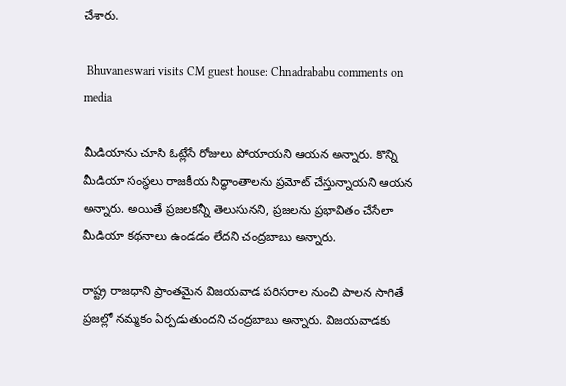చేశారు.

 Bhuvaneswari visits CM guest house: Chnadrababu comments on media

మీడియాను చూసి ఓట్లేసే రోజులు పోయాయని ఆయన అన్నారు. కొన్ని మీడియా సంస్థలు రాజకీయ సిద్ధాంతాలను ప్రమోట్ చేస్తున్నాయని ఆయన అన్నారు. అయితే ప్రజలకన్నీ తెలుసునని, ప్రజలను ప్రభావితం చేసేలా మీడియా కథనాలు ఉండడం లేదని చంద్రబాబు అన్నారు.

రాష్ట్ర రాజధాని ప్రాంతమైన విజయవాడ పరిసరాల నుంచి పాలన సాగితే ప్రజల్లో నమ్మకం ఏర్పడుతుందని చంద్రబాబు అన్నారు. విజయవాడకు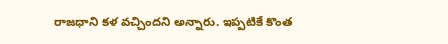రాజధాని కళ వచ్చిందని అన్నారు. ఇప్పటికే కొంత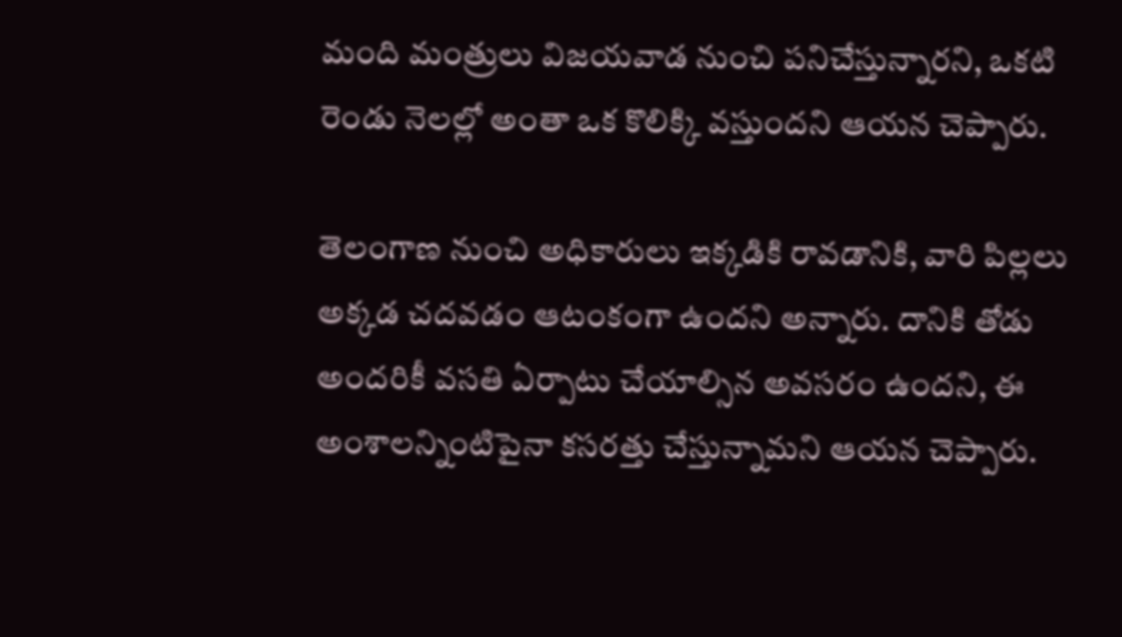మంది మంత్రులు విజయవాడ నుంచి పనిచేస్తున్నారని, ఒకటి రెండు నెలల్లో అంతా ఒక కొలిక్కి వస్తుందని ఆయన చెప్పారు.

తెలంగాణ నుంచి అధికారులు ఇక్కడికి రావడానికి, వారి పిల్లలు అక్కడ చదవడం ఆటంకంగా ఉందని అన్నారు. దానికి తోడు అందరికీ వసతి ఏర్పాటు చేయాల్సిన అవసరం ఉందని, ఈ అంశాలన్నింటిపైనా కసరత్తు చేస్తున్నామని ఆయన చెప్పారు.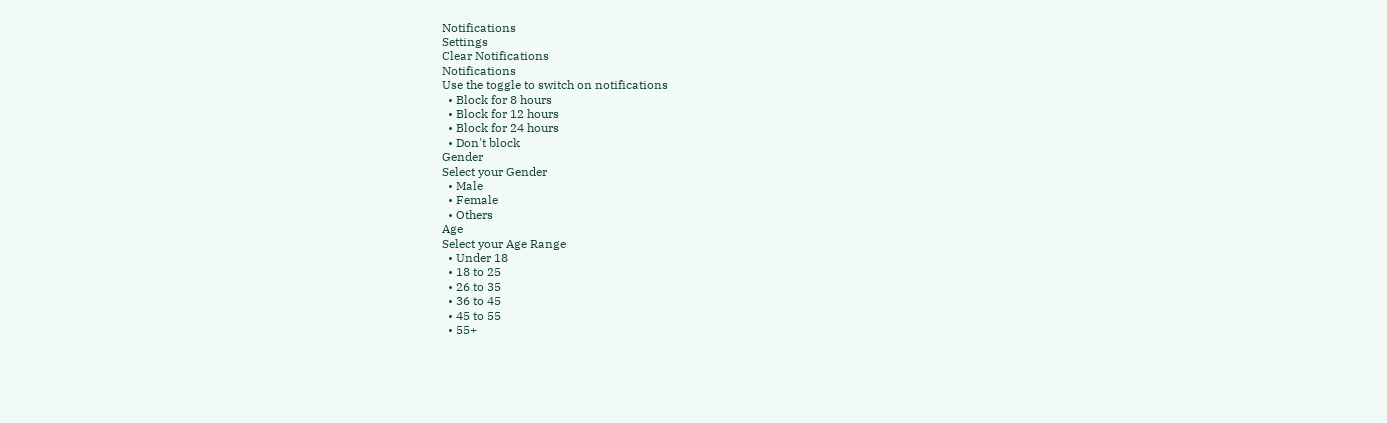Notifications
Settings
Clear Notifications
Notifications
Use the toggle to switch on notifications
  • Block for 8 hours
  • Block for 12 hours
  • Block for 24 hours
  • Don't block
Gender
Select your Gender
  • Male
  • Female
  • Others
Age
Select your Age Range
  • Under 18
  • 18 to 25
  • 26 to 35
  • 36 to 45
  • 45 to 55
  • 55+